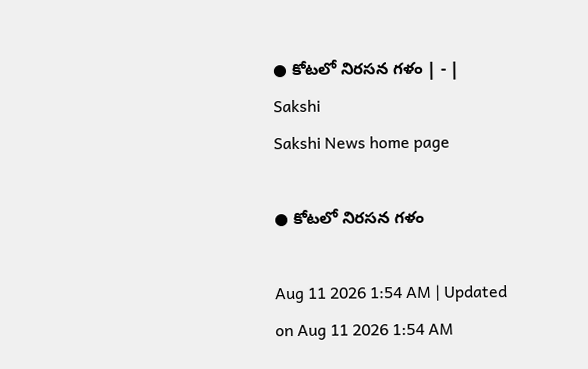● కోటలో నిరసన గళం | - | Sakshi
Sakshi News home page

● కోటలో నిరసన గళం

Aug 11 2026 1:54 AM | Updated on Aug 11 2026 1:54 AM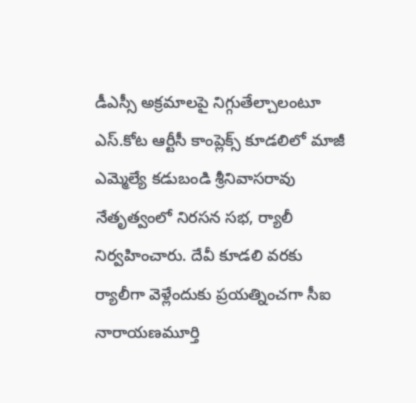డీఎస్సీ అక్రమాలపై నిగ్గుతేల్చాలంటూ ఎస్‌.కోట ఆర్టీసీ కాంప్లెక్స్‌ కూడలిలో మాజీ ఎమ్మెల్యే కడుబండి శ్రీనివాసరావు నేతృత్వంలో నిరసన సభ, ర్యాలీ నిర్వహించారు. దేవీ కూడలి వరకు ర్యాలీగా వెళ్లేందుకు ప్రయత్నించగా సీఐ నారాయణమూర్తి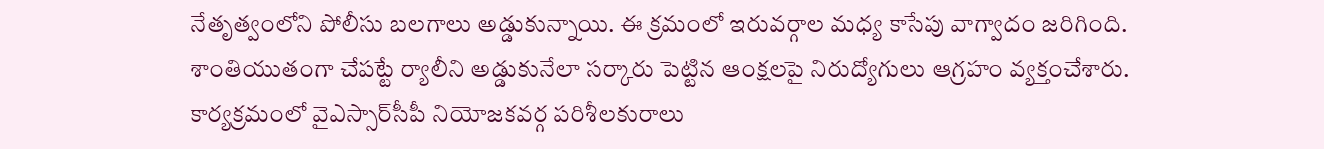నేతృత్వంలోని పోలీసు బలగాలు అడ్డుకున్నాయి. ఈ క్రమంలో ఇరువర్గాల మధ్య కాసేపు వాగ్వాదం జరిగింది. శాంతియుతంగా చేపట్టే ర్యాలీని అడ్డుకునేలా సర్కారు పెట్టిన ఆంక్షలపై నిరుద్యోగులు ఆగ్రహం వ్యక్తంచేశారు. కార్యక్రమంలో వైఎస్సార్‌సీపీ నియోజకవర్గ పరిశీలకురాలు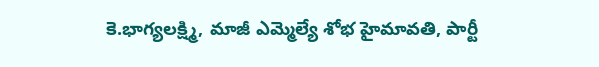కె.భాగ్యలక్ష్మి, మాజీ ఎమ్మెల్యే శోభ హైమావతి, పార్టీ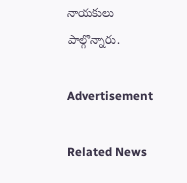నాయకులు పాల్గొన్నారు.

Advertisement

Related News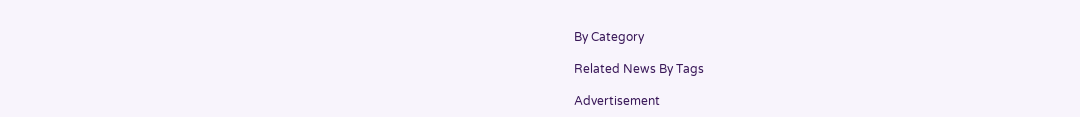By Category

Related News By Tags

Advertisement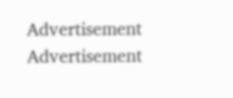Advertisement
Advertisement